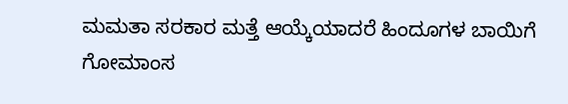ಮಮತಾ ಸರಕಾರ ಮತ್ತೆ ಆಯ್ಕೆಯಾದರೆ ಹಿಂದೂಗಳ ಬಾಯಿಗೆ ಗೋಮಾಂಸ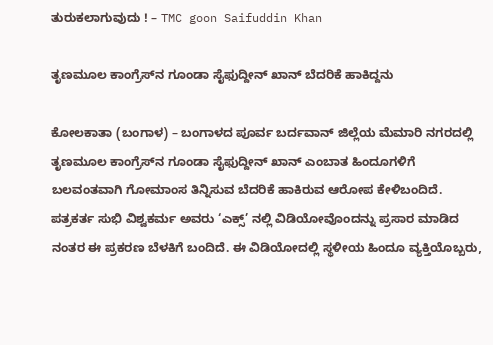ತುರುಕಲಾಗುವುದು ! – TMC goon Saifuddin Khan

ತೃಣಮೂಲ ಕಾಂಗ್ರೆಸ್‌ನ ಗೂಂಡಾ ಸೈಫುದ್ದೀನ್ ಖಾನ್ ಬೆದರಿಕೆ ಹಾಕಿದ್ದನು

ಕೋಲಕಾತಾ (ಬಂಗಾಳ) – ಬಂಗಾಳದ ಪೂರ್ವ ಬರ್ದವಾನ್ ಜಿಲ್ಲೆಯ ಮೆಮಾರಿ ನಗರದಲ್ಲಿ ತೃಣಮೂಲ ಕಾಂಗ್ರೆಸ್‌ನ ಗೂಂಡಾ ಸೈಫುದ್ದೀನ್ ಖಾನ್ ಎಂಬಾತ ಹಿಂದೂಗಳಿಗೆ ಬಲವಂತವಾಗಿ ಗೋಮಾಂಸ ತಿನ್ನಿಸುವ ಬೆದರಿಕೆ ಹಾಕಿರುವ ಆರೋಪ ಕೇಳಿಬಂದಿದೆ. ಪತ್ರಕರ್ತ ಸುಭಿ ವಿಶ್ವಕರ್ಮ ಅವರು ‘ಎಕ್ಸ್’ ನಲ್ಲಿ ವಿಡಿಯೋವೊಂದನ್ನು ಪ್ರಸಾರ ಮಾಡಿದ ನಂತರ ಈ ಪ್ರಕರಣ ಬೆಳಕಿಗೆ ಬಂದಿದೆ. ಈ ವಿಡಿಯೋದಲ್ಲಿ ಸ್ಥಳೀಯ ಹಿಂದೂ ವ್ಯಕ್ತಿಯೊಬ್ಬರು,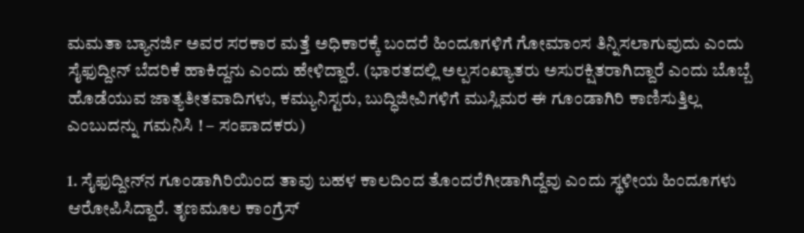ಮಮತಾ ಬ್ಯಾನರ್ಜಿ ಅವರ ಸರಕಾರ ಮತ್ತೆ ಅಧಿಕಾರಕ್ಕೆ ಬಂದರೆ ಹಿಂದೂಗಳಿಗೆ ಗೋಮಾಂಸ ತಿನ್ನಿಸಲಾಗುವುದು ಎಂದು ಸೈಫುದ್ದೀನ್ ಬೆದರಿಕೆ ಹಾಕಿದ್ದನು ಎಂದು ಹೇಳಿದ್ದಾರೆ. (ಭಾರತದಲ್ಲಿ ಅಲ್ಪಸಂಖ್ಯಾತರು ಅಸುರಕ್ಷಿತರಾಗಿದ್ದಾರೆ ಎಂದು ಬೊಬ್ಬೆ ಹೊಡೆಯುವ ಜಾತ್ಯತೀತವಾದಿಗಳು, ಕಮ್ಯುನಿಸ್ಟರು, ಬುದ್ಧಿಜೀವಿಗಳಿಗೆ ಮುಸ್ಲಿಮರ ಈ ಗೂಂಡಾಗಿರಿ ಕಾಣಿಸುತ್ತಿಲ್ಲ ಎಂಬುದನ್ನು ಗಮನಿಸಿ ! – ಸಂಪಾದಕರು)

1. ಸೈಫುದ್ದೀನ್‌ನ ಗೂಂಡಾಗಿರಿಯಿಂದ ತಾವು ಬಹಳ ಕಾಲದಿಂದ ತೊಂದರೆಗೀಡಾಗಿದ್ದೆವು ಎಂದು ಸ್ಥಳೀಯ ಹಿಂದೂಗಳು ಆರೋಪಿಸಿದ್ದಾರೆ. ತೃಣಮೂಲ ಕಾಂಗ್ರೆಸ್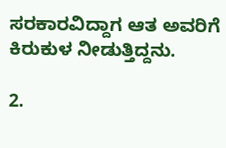ಸರಕಾರವಿದ್ದಾಗ ಆತ ಅವರಿಗೆ ಕಿರುಕುಳ ನೀಡುತ್ತಿದ್ದನು.

2.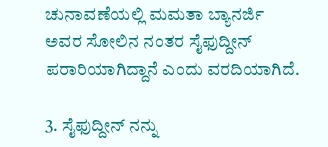ಚುನಾವಣೆಯಲ್ಲಿ ಮಮತಾ ಬ್ಯಾನರ್ಜಿ ಅವರ ಸೋಲಿನ ನಂತರ ಸೈಫುದ್ದೀನ್ ಪರಾರಿಯಾಗಿದ್ದಾನೆ ಎಂದು ವರದಿಯಾಗಿದೆ.

3. ಸೈಫುದ್ದೀನ್ ನನ್ನು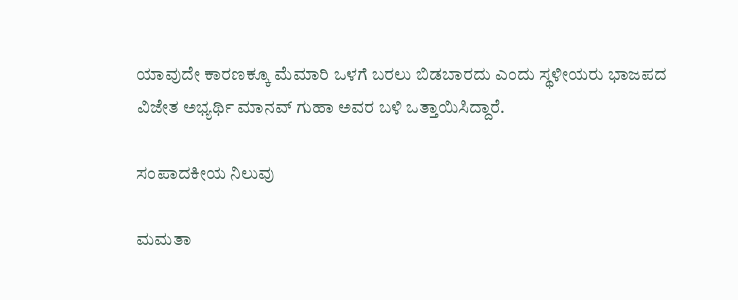ಯಾವುದೇ ಕಾರಣಕ್ಕೂ ಮೆಮಾರಿ ಒಳಗೆ ಬರಲು ಬಿಡಬಾರದು ಎಂದು ಸ್ಥಳೀಯರು ಭಾಜಪದ ವಿಜೇತ ಅಭ್ಯರ್ಥಿ ಮಾನವ್ ಗುಹಾ ಅವರ ಬಳಿ ಒತ್ತಾಯಿಸಿದ್ದಾರೆ.

ಸಂಪಾದಕೀಯ ನಿಲುವು

ಮಮತಾ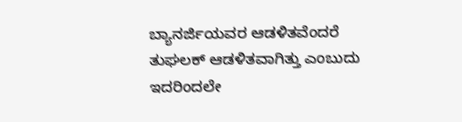ಬ್ಯಾನರ್ಜಿಯವರ ಆಡಳಿತವೆಂದರೆ ತುಘಲಕ್ ಆಡಳಿತವಾಗಿತ್ತು ಎಂಬುದು ಇದರಿಂದಲೇ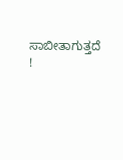ಸಾಬೀತಾಗುತ್ತದೆ !